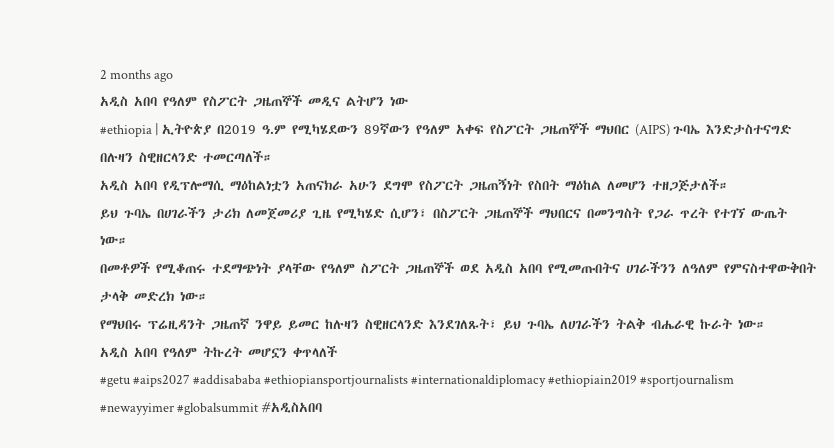2 months ago
አዲስ አበባ የዓለም የስፖርት ጋዜጠኞች መዲና ልትሆን ነው
#ethiopia | ኢትዮጵያ በ2019 ዓ.ም የሚካሄደውን 89ኛውን የዓለም አቀፍ የስፖርት ጋዜጠኞች ማህበር (AIPS) ጉባኤ እንድታስተናግድ በሉዛን ስዊዘርላንድ ተመርጣለች።
አዲስ አበባ የዲፕሎማሲ ማዕከልነቷን አጠናክራ አሁን ደግሞ የስፖርት ጋዜጠኝነት የስበት ማዕከል ለመሆን ተዘጋጅታለች።
ይህ ጉባኤ በሀገራችን ታሪክ ለመጀመሪያ ጊዜ የሚካሄድ ሲሆን፣ በስፖርት ጋዜጠኞች ማህበርና በመንግስት የጋራ ጥረት የተገኘ ውጤት ነው።
በመቶዎች የሚቆጠሩ ተደማጭነት ያላቸው የዓለም ስፖርት ጋዜጠኞች ወደ አዲስ አበባ የሚመጡበትና ሀገራችንን ለዓለም የምናስተዋውቅበት ታላቅ መድረክ ነው።
የማህበሩ ፕሬዚዳንት ጋዜጠኛ ንዋይ ይመር ከሉዛን ስዊዘርላንድ እንደገለጹት፣ ይህ ጉባኤ ለሀገራችን ትልቅ ብሔራዊ ኩራት ነው።
አዲስ አበባ የዓለም ትኩረት መሆኗን ቀጥላለች
#getu #aips2027 #addisababa #ethiopiansportjournalists #internationaldiplomacy #ethiopiain2019 #sportjournalism #newayyimer #globalsummit #አዲስአበባ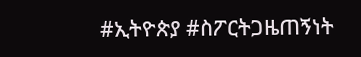#ኢትዮጵያ #ስፖርትጋዜጠኝነት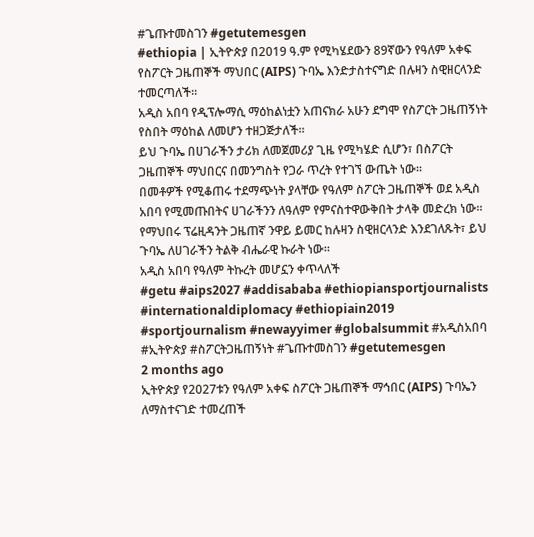#ጌጡተመስገን #getutemesgen
#ethiopia | ኢትዮጵያ በ2019 ዓ.ም የሚካሄደውን 89ኛውን የዓለም አቀፍ የስፖርት ጋዜጠኞች ማህበር (AIPS) ጉባኤ እንድታስተናግድ በሉዛን ስዊዘርላንድ ተመርጣለች።
አዲስ አበባ የዲፕሎማሲ ማዕከልነቷን አጠናክራ አሁን ደግሞ የስፖርት ጋዜጠኝነት የስበት ማዕከል ለመሆን ተዘጋጅታለች።
ይህ ጉባኤ በሀገራችን ታሪክ ለመጀመሪያ ጊዜ የሚካሄድ ሲሆን፣ በስፖርት ጋዜጠኞች ማህበርና በመንግስት የጋራ ጥረት የተገኘ ውጤት ነው።
በመቶዎች የሚቆጠሩ ተደማጭነት ያላቸው የዓለም ስፖርት ጋዜጠኞች ወደ አዲስ አበባ የሚመጡበትና ሀገራችንን ለዓለም የምናስተዋውቅበት ታላቅ መድረክ ነው።
የማህበሩ ፕሬዚዳንት ጋዜጠኛ ንዋይ ይመር ከሉዛን ስዊዘርላንድ እንደገለጹት፣ ይህ ጉባኤ ለሀገራችን ትልቅ ብሔራዊ ኩራት ነው።
አዲስ አበባ የዓለም ትኩረት መሆኗን ቀጥላለች
#getu #aips2027 #addisababa #ethiopiansportjournalists #internationaldiplomacy #ethiopiain2019 #sportjournalism #newayyimer #globalsummit #አዲስአበባ #ኢትዮጵያ #ስፖርትጋዜጠኝነት #ጌጡተመስገን #getutemesgen
2 months ago
ኢትዮጵያ የ2027ቱን የዓለም አቀፍ ስፖርት ጋዜጠኞች ማኅበር (AIPS) ጉባኤን ለማስተናገድ ተመረጠች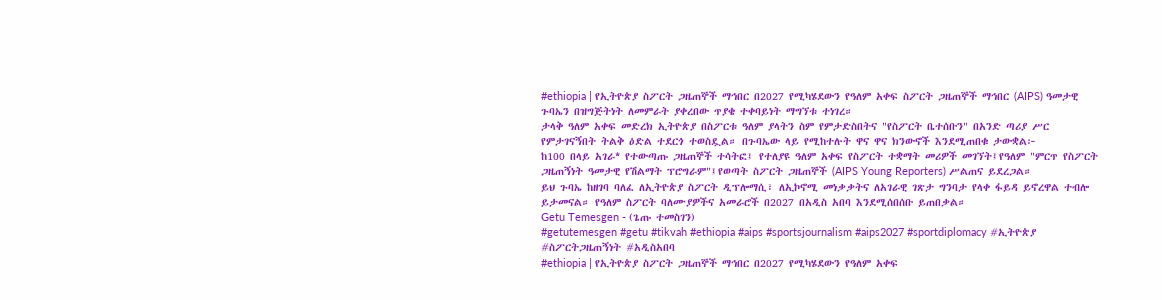#ethiopia | የኢትዮጵያ ስፖርት ጋዜጠኞች ማኅበር በ2027 የሚካሄደውን የዓለም አቀፍ ስፖርት ጋዜጠኞች ማኅበር (AIPS) ዓመታዊ ጉባኤን በዝግጅትነት ለመምራት ያቀረበው ጥያቄ ተቀባይነት ማግኘቱ ተነገረ።
ታላቅ ዓለም አቀፍ መድረክ ኢትዮጵያ በስፖርቱ ዓለም ያላትን ስም የምታድስበትና "የስፖርት ቤተሰቡን" በአንድ ጣሪያ ሥር የምታገናኝበት ትልቅ ዕድል ተደርጎ ተወስዷል። በጉባኤው ላይ የሚከተሉት ዋና ዋና ክንውኖች እንደሚጠበቁ ታውቋል፦
ከ100 በላይ አገራ* የተውጣጡ ጋዜጠኞች ተሳትፎ፤ የተለያዩ ዓለም አቀፍ የስፖርት ተቋማት መሪዎች መገኘት፤የዓለም "ምርጥ የስፖርት ጋዜጠኝነት ዓመታዊ የሽልማት ፕሮግራም"፤የወጣት ስፖርት ጋዜጠኞች (AIPS Young Reporters) ሥልጠና ይደረጋል።
ይህ ጉባኤ ከዘገባ ባለፈ ለኢትዮጵያ ስፖርት ዲፕሎማሲ፣ ለኢኮኖሚ መነቃቃትና ለአገራዊ ገጽታ ግንባታ የላቀ ፋይዳ ይኖረዋል ተብሎ ይታመናል። የዓለም ስፖርት ባለሙያዎችና አመራሮች በ2027 በአዲስ አበባ እንደሚሰበሰቡ ይጠበቃል።
Getu Temesgen - (ጌጡ ተመስገን)
#getutemesgen #getu #tikvah #ethiopia #aips #sportsjournalism #aips2027 #sportdiplomacy #ኢትዮጵያ #ስፖርትጋዜጠኝነት #አዲስአበባ
#ethiopia | የኢትዮጵያ ስፖርት ጋዜጠኞች ማኅበር በ2027 የሚካሄደውን የዓለም አቀፍ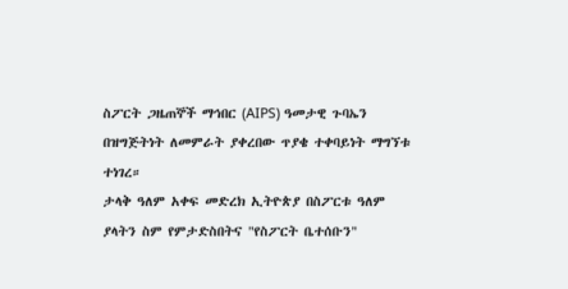ስፖርት ጋዜጠኞች ማኅበር (AIPS) ዓመታዊ ጉባኤን በዝግጅትነት ለመምራት ያቀረበው ጥያቄ ተቀባይነት ማግኘቱ ተነገረ።
ታላቅ ዓለም አቀፍ መድረክ ኢትዮጵያ በስፖርቱ ዓለም ያላትን ስም የምታድስበትና "የስፖርት ቤተሰቡን"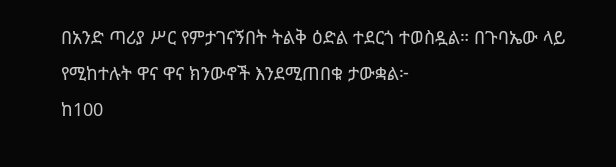በአንድ ጣሪያ ሥር የምታገናኝበት ትልቅ ዕድል ተደርጎ ተወስዷል። በጉባኤው ላይ የሚከተሉት ዋና ዋና ክንውኖች እንደሚጠበቁ ታውቋል፦
ከ100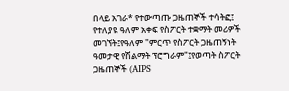በላይ አገራ* የተውጣጡ ጋዜጠኞች ተሳትፎ፤ የተለያዩ ዓለም አቀፍ የስፖርት ተቋማት መሪዎች መገኘት፤የዓለም "ምርጥ የስፖርት ጋዜጠኝነት ዓመታዊ የሽልማት ፕሮግራም"፤የወጣት ስፖርት ጋዜጠኞች (AIPS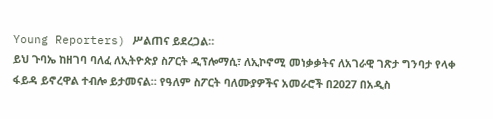Young Reporters) ሥልጠና ይደረጋል።
ይህ ጉባኤ ከዘገባ ባለፈ ለኢትዮጵያ ስፖርት ዲፕሎማሲ፣ ለኢኮኖሚ መነቃቃትና ለአገራዊ ገጽታ ግንባታ የላቀ ፋይዳ ይኖረዋል ተብሎ ይታመናል። የዓለም ስፖርት ባለሙያዎችና አመራሮች በ2027 በአዲስ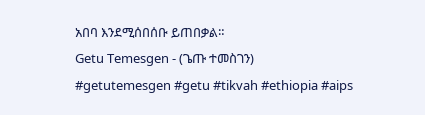አበባ እንደሚሰበሰቡ ይጠበቃል።
Getu Temesgen - (ጌጡ ተመስገን)
#getutemesgen #getu #tikvah #ethiopia #aips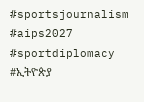#sportsjournalism #aips2027 #sportdiplomacy #ኢትዮጵያ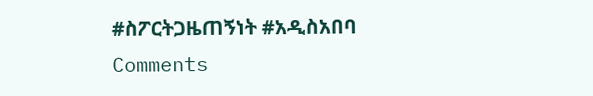#ስፖርትጋዜጠኝነት #አዲስአበባ
Comments